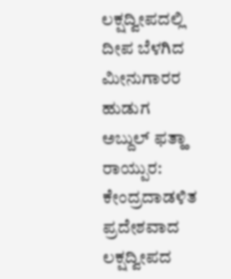ಲಕ್ಷದ್ವೀಪದಲ್ಲಿ ದೀಪ ಬೆಳಗಿದ ಮೀನುಗಾರರ ಹುಡುಗ ಅಬ್ದುಲ್ ಫತ್ಹಾ
ರಾಯ್ಪುರ: ಕೇಂದ್ರದಾಡಳಿತ ಪ್ರದೇಶವಾದ ಲಕ್ಷದ್ವೀಪದ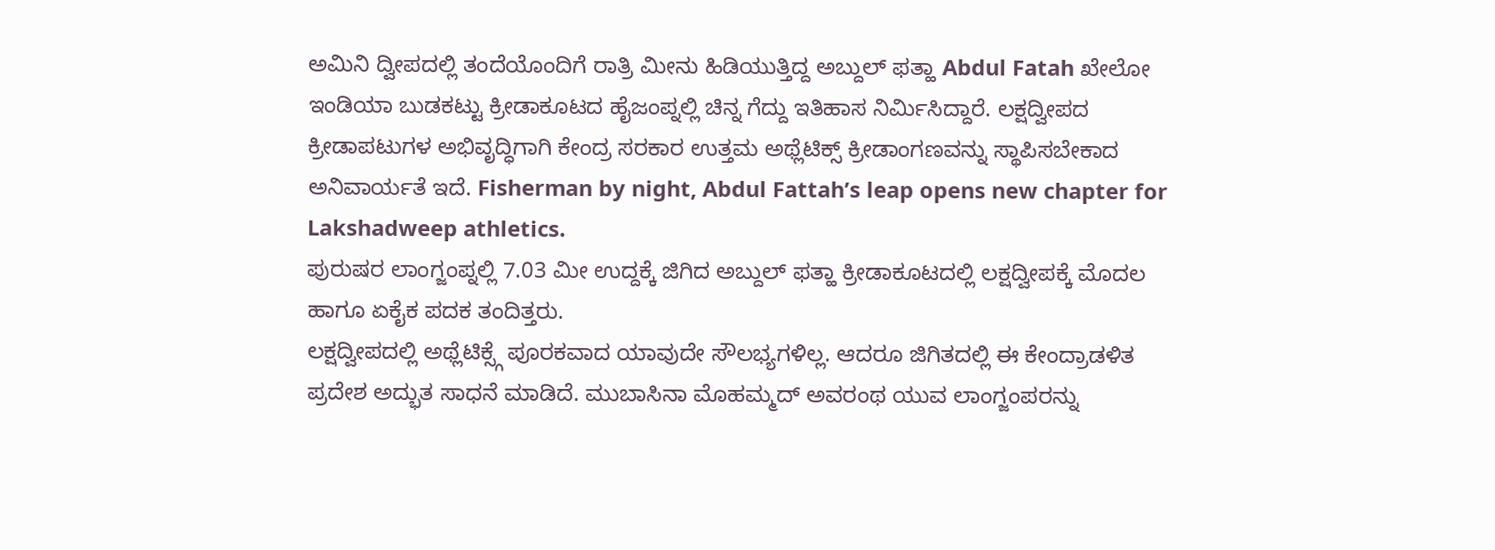ಅಮಿನಿ ದ್ವೀಪದಲ್ಲಿ ತಂದೆಯೊಂದಿಗೆ ರಾತ್ರಿ ಮೀನು ಹಿಡಿಯುತ್ತಿದ್ದ ಅಬ್ದುಲ್ ಫತ್ಹಾ Abdul Fatah ಖೇಲೋ ಇಂಡಿಯಾ ಬುಡಕಟ್ಟು ಕ್ರೀಡಾಕೂಟದ ಹೈಜಂಪ್ನಲ್ಲಿ ಚಿನ್ನ ಗೆದ್ದು ಇತಿಹಾಸ ನಿರ್ಮಿಸಿದ್ದಾರೆ. ಲಕ್ಷದ್ವೀಪದ ಕ್ರೀಡಾಪಟುಗಳ ಅಭಿವೃದ್ಧಿಗಾಗಿ ಕೇಂದ್ರ ಸರಕಾರ ಉತ್ತಮ ಅಥ್ಲೆಟಿಕ್ಸ್ ಕ್ರೀಡಾಂಗಣವನ್ನು ಸ್ಥಾಪಿಸಬೇಕಾದ ಅನಿವಾರ್ಯತೆ ಇದೆ. Fisherman by night, Abdul Fattah’s leap opens new chapter for Lakshadweep athletics.
ಪುರುಷರ ಲಾಂಗ್ಜಂಪ್ನಲ್ಲಿ 7.03 ಮೀ ಉದ್ದಕ್ಕೆ ಜಿಗಿದ ಅಬ್ದುಲ್ ಫತ್ಹಾ ಕ್ರೀಡಾಕೂಟದಲ್ಲಿ ಲಕ್ಷದ್ವೀಪಕ್ಕೆ ಮೊದಲ ಹಾಗೂ ಏಕೈಕ ಪದಕ ತಂದಿತ್ತರು.
ಲಕ್ಷದ್ವೀಪದಲ್ಲಿ ಅಥ್ಲೆಟಿಕ್ಸ್ಗೆ ಪೂರಕವಾದ ಯಾವುದೇ ಸೌಲಭ್ಯಗಳಿಲ್ಲ. ಆದರೂ ಜಿಗಿತದಲ್ಲಿ ಈ ಕೇಂದ್ರಾಡಳಿತ ಪ್ರದೇಶ ಅದ್ಭುತ ಸಾಧನೆ ಮಾಡಿದೆ. ಮುಬಾಸಿನಾ ಮೊಹಮ್ಮದ್ ಅವರಂಥ ಯುವ ಲಾಂಗ್ಜಂಪರನ್ನು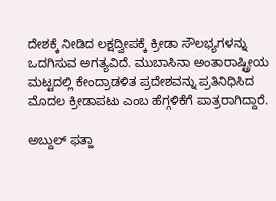ದೇಶಕ್ಕೆ ನೀಡಿದ ಲಕ್ಷದ್ವೀಪಕ್ಕೆ ಕ್ರೀಡಾ ಸೌಲಭ್ಯಗಳನ್ನು ಒದಗಿಸುವ ಅಗತ್ಯವಿದೆ. ಮುಬಾಸಿನಾ ಅಂತಾರಾಷ್ಟ್ರೀಯ ಮಟ್ಟದಲ್ಲಿ ಕೇಂದ್ರಾಡಳಿತ ಪ್ರದೇಶವನ್ನು ಪ್ರತಿನಿಧಿಸಿದ ಮೊದಲ ಕ್ರೀಡಾಪಟು ಎಂಬ ಹೆಗ್ಗಳಿಕೆಗೆ ಪಾತ್ರರಾಗಿದ್ದಾರೆ.

ಅಬ್ದುಲ್ ಫತ್ಹಾ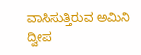ವಾಸಿಸುತ್ತಿರುವ ಅಮಿನಿ ದ್ವೀಪ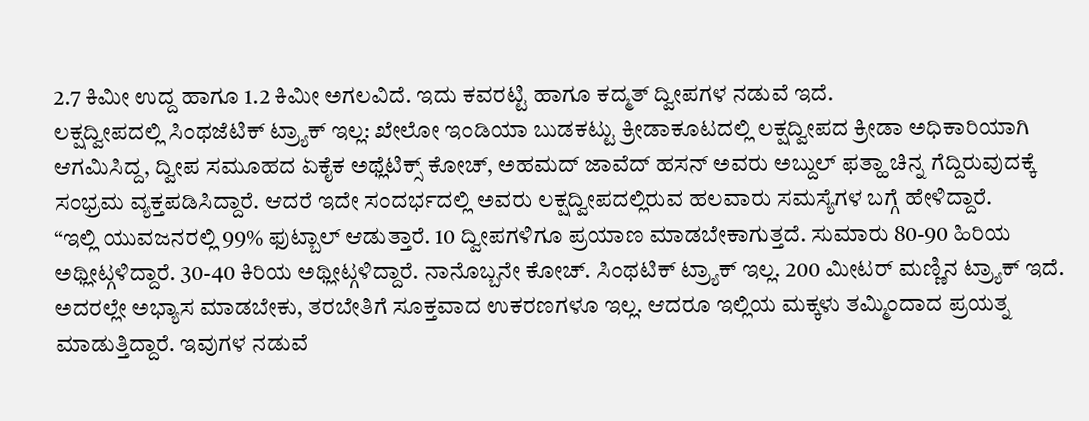2.7 ಕಿಮೀ ಉದ್ದ ಹಾಗೂ 1.2 ಕಿಮೀ ಅಗಲವಿದೆ. ಇದು ಕವರಟ್ಟಿ ಹಾಗೂ ಕದ್ಮತ್ ದ್ವೀಪಗಳ ನಡುವೆ ಇದೆ.
ಲಕ್ಷದ್ವೀಪದಲ್ಲಿ ಸಿಂಥಜೆಟಿಕ್ ಟ್ರ್ಯಾಕ್ ಇಲ್ಲ: ಖೇಲೋ ಇಂಡಿಯಾ ಬುಡಕಟ್ಟು ಕ್ರೀಡಾಕೂಟದಲ್ಲಿ ಲಕ್ಷದ್ವೀಪದ ಕ್ರೀಡಾ ಅಧಿಕಾರಿಯಾಗಿ ಆಗಮಿಸಿದ್ದ, ದ್ವೀಪ ಸಮೂಹದ ಏಕೈಕ ಅಥ್ಲೆಟಿಕ್ಸ್ ಕೋಚ್, ಅಹಮದ್ ಜಾವೆದ್ ಹಸನ್ ಅವರು ಅಬ್ದುಲ್ ಫತ್ಹಾ ಚಿನ್ನ ಗೆದ್ದಿರುವುದಕ್ಕೆ ಸಂಭ್ರಮ ವ್ಯಕ್ತಪಡಿಸಿದ್ದಾರೆ. ಆದರೆ ಇದೇ ಸಂದರ್ಭದಲ್ಲಿ ಅವರು ಲಕ್ಷದ್ವೀಪದಲ್ಲಿರುವ ಹಲವಾರು ಸಮಸ್ಯೆಗಳ ಬಗ್ಗೆ ಹೇಳಿದ್ದಾರೆ.
“ಇಲ್ಲಿ ಯುವಜನರಲ್ಲಿ 99% ಫುಟ್ಬಾಲ್ ಆಡುತ್ತಾರೆ. 10 ದ್ವೀಪಗಳಿಗೂ ಪ್ರಯಾಣ ಮಾಡಬೇಕಾಗುತ್ತದೆ. ಸುಮಾರು 80-90 ಹಿರಿಯ ಅಥ್ಲೀಟ್ಗಳಿದ್ದಾರೆ. 30-40 ಕಿರಿಯ ಅಥ್ಲೀಟ್ಗಳಿದ್ದಾರೆ. ನಾನೊಬ್ಬನೇ ಕೋಚ್. ಸಿಂಥಟಿಕ್ ಟ್ರ್ಯಾಕ್ ಇಲ್ಲ. 200 ಮೀಟರ್ ಮಣ್ಣಿನ ಟ್ರ್ಯಾಕ್ ಇದೆ. ಅದರಲ್ಲೇ ಅಭ್ಯಾಸ ಮಾಡಬೇಕು, ತರಬೇತಿಗೆ ಸೂಕ್ತವಾದ ಉಕರಣಗಳೂ ಇಲ್ಲ. ಆದರೂ ಇಲ್ಲಿಯ ಮಕ್ಕಳು ತಮ್ಮಿಂದಾದ ಪ್ರಯತ್ನ ಮಾಡುತ್ತಿದ್ದಾರೆ. ಇವುಗಳ ನಡುವೆ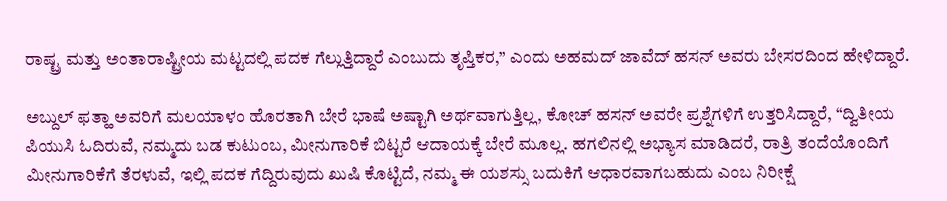ರಾಷ್ಟ್ರ ಮತ್ತು ಅಂತಾರಾಷ್ಟ್ರೀಯ ಮಟ್ಟದಲ್ಲಿ ಪದಕ ಗೆಲ್ಲುತ್ತಿದ್ದಾರೆ ಎಂಬುದು ತೃಪ್ತಿಕರ,” ಎಂದು ಅಹಮದ್ ಜಾವೆದ್ ಹಸನ್ ಅವರು ಬೇಸರದಿಂದ ಹೇಳಿದ್ದಾರೆ.

ಅಬ್ದುಲ್ ಫತ್ಹಾ ಅವರಿಗೆ ಮಲಯಾಳಂ ಹೊರತಾಗಿ ಬೇರೆ ಭಾಷೆ ಅಷ್ಟಾಗಿ ಅರ್ಥವಾಗುತ್ತಿಲ್ಲ, ಕೋಚ್ ಹಸನ್ ಅವರೇ ಪ್ರಶ್ನೆಗಳಿಗೆ ಉತ್ತರಿಸಿದ್ದಾರೆ, “ದ್ವಿತೀಯ ಪಿಯುಸಿ ಓದಿರುವೆ, ನಮ್ಮದು ಬಡ ಕುಟುಂಬ, ಮೀನುಗಾರಿಕೆ ಬಿಟ್ಟರೆ ಆದಾಯಕ್ಕೆ ಬೇರೆ ಮೂಲ್ಲ. ಹಗಲಿನಲ್ಲಿ ಅಭ್ಯಾಸ ಮಾಡಿದರೆ, ರಾತ್ರಿ ತಂದೆಯೊಂದಿಗೆ ಮೀನುಗಾರಿಕೆಗೆ ತೆರಳುವೆ, ಇಲ್ಲಿ ಪದಕ ಗೆದ್ದಿರುವುದು ಖುಷಿ ಕೊಟ್ಟಿದೆ, ನಮ್ಮ ಈ ಯಶಸ್ಸು ಬದುಕಿಗೆ ಆಧಾರವಾಗಬಹುದು ಎಂಬ ನಿರೀಕ್ಷೆ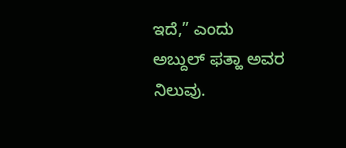ಇದೆ,” ಎಂದು ಅಬ್ದುಲ್ ಫತ್ಹಾ ಅವರ ನಿಲುವು.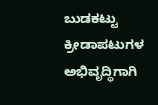ಬುಡಕಟ್ಟು ಕ್ರೀಡಾಪಟುಗಳ ಅಭಿವೃದ್ಧಿಗಾಗಿ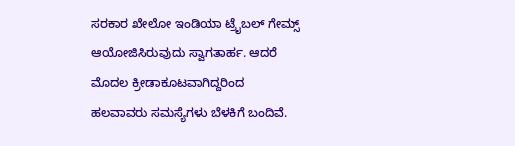ಸರಕಾರ ಖೇಲೋ ಇಂಡಿಯಾ ಟ್ರೈಬಲ್ ಗೇಮ್ಸ್ ಆಯೋಜಿಸಿರುವುದು ಸ್ವಾಗತಾರ್ಹ. ಆದರೆ ಮೊದಲ ಕ್ರೀಡಾಕೂಟವಾಗಿದ್ದರಿಂದ ಹಲವಾವರು ಸಮಸ್ಯೆಗಳು ಬೆಳಕಿಗೆ ಬಂದಿವೆ.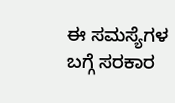ಈ ಸಮಸ್ಯೆಗಳ ಬಗ್ಗೆ ಸರಕಾರ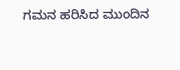ಗಮನ ಹರಿಸಿದ ಮುಂದಿನ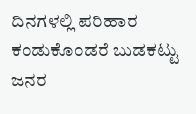ದಿನಗಳಲ್ಲಿ ಪರಿಹಾರ ಕಂಡುಕೊಂಡರೆ ಬುಡಕಟ್ಟು ಜನರ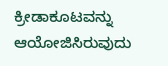ಕ್ರೀಡಾಕೂಟವನ್ನು ಆಯೋಜಿಸಿರುವುದು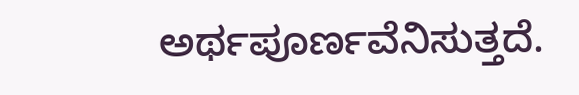ಅರ್ಥಪೂರ್ಣವೆನಿಸುತ್ತದೆ.